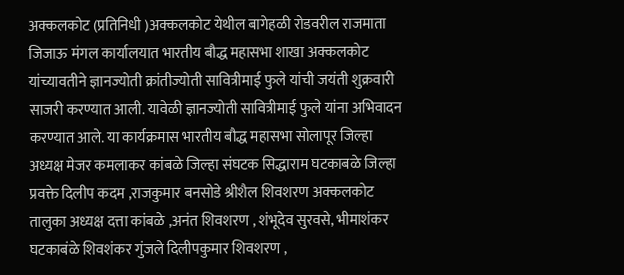अक्कलकोट (प्रतिनिधी )अक्कलकोट येथील बागेहळी रोडवरील राजमाता जिजाऊ मंगल कार्यालयात भारतीय बौद्ध महासभा शाखा अक्कलकोट यांच्यावतीने ज्ञानज्योती क्रांतीज्योती सावित्रीमाई फुले यांची जयंती शुक्रवारी साजरी करण्यात आली. यावेळी ज्ञानज्योती सावित्रीमाई फुले यांना अभिवादन करण्यात आले. या कार्यक्रमास भारतीय बौद्ध महासभा सोलापूर जिल्हा अध्यक्ष मेजर कमलाकर कांबळे जिल्हा संघटक सिद्धाराम घटकाबळे जिल्हा प्रवक्ते दिलीप कदम ,राजकुमार बनसोडे श्रीशैल शिवशरण अक्कलकोट तालुका अध्यक्ष दत्ता कांबळे ,अनंत शिवशरण , शंभूदेव सुरवसे, भीमाशंकर घटकाबंळे शिवशंकर गुंजले दिलीपकुमार शिवशरण ,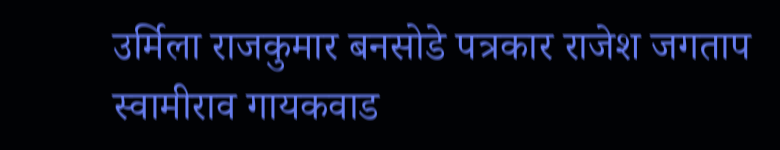उर्मिला राजकुमार बनसोडे पत्रकार राजेश जगताप स्वामीराव गायकवाड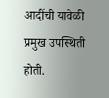आदींची यावेळी प्रमुख उपस्थिती होती.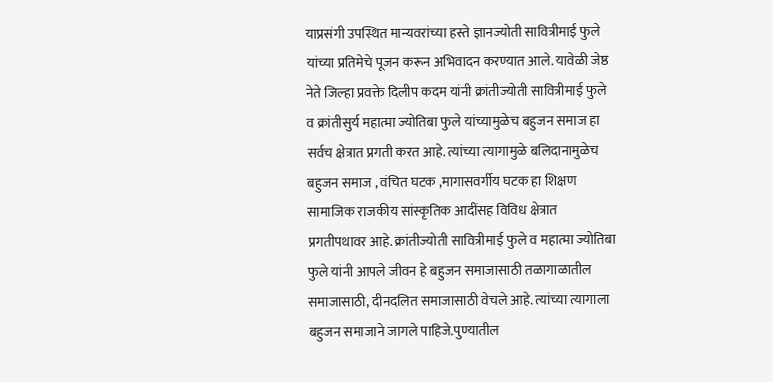याप्रसंगी उपस्थित मान्यवरांच्या हस्ते ज्ञानज्योती सावित्रीमाई फुले यांच्या प्रतिमेचे पूजन करून अभिवादन करण्यात आले. यावेळी जेष्ठ नेते जिल्हा प्रवक्ते दिलीप कदम यांनी क्रांतीज्योती सावित्रीमाई फुले व क्रांतीसुर्य महात्मा ज्योतिबा फुले यांच्यामुळेच बहुजन समाज हा सर्वच क्षेत्रात प्रगती करत आहे. त्यांच्या त्यागामुळे बलिदानामुळेच बहुजन समाज , वंचित घटक ,मागासवर्गीय घटक हा शिक्षण सामाजिक राजकीय सांस्कृतिक आदींसह विविध क्षेत्रात प्रगतीपथावर आहे. क्रांतीज्योती सावित्रीमाई फुले व महात्मा ज्योतिबा फुले यांनी आपले जीवन हे बहुजन समाजासाठी तळागाळातील समाजासाठी, दीनदलित समाजासाठी वेचले आहे. त्यांच्या त्यागाला बहुजन समाजाने जागले पाहिजे.पुण्यातील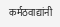कर्मठवाद्यांनी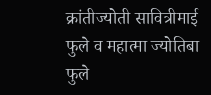क्रांतीज्योती सावित्रीमाई फुले व महात्मा ज्योतिबा फुले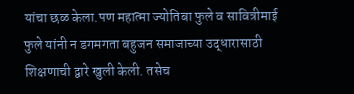यांचा छळ केला.पण महात्मा ज्योतिबा फुले व सावित्रीमाई फुले यांनी न डगमगता बहुजन समाजाच्या उद्धारासाठी शिक्षणाची द्वारे खुली केली. तसेच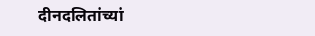दीनदलितांच्यां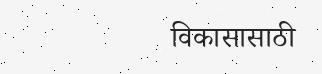विकासासाठी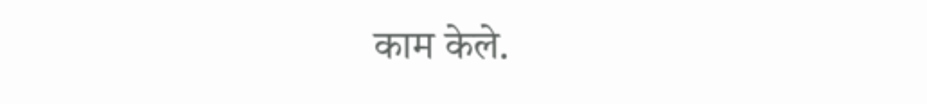काम केले.